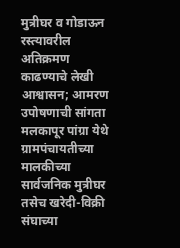मुत्रीघर व गोडाऊन रस्त्यावरील अतिक्रमण काढण्याचे लेखी आश्वासन; आमरण उपोषणाची सांगता
मलकापूर पांग्रा येथे ग्रामपंचायतीच्या मालकीच्या सार्वजनिक मुत्रीघर तसेच खरेदी-विक्री संघाच्या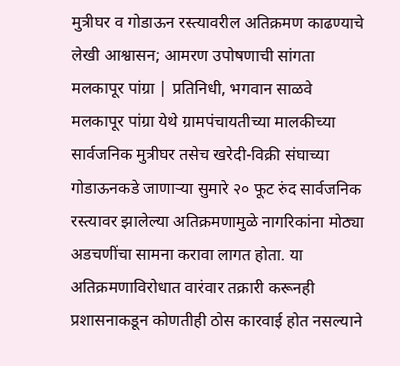मुत्रीघर व गोडाऊन रस्त्यावरील अतिक्रमण काढण्याचे लेखी आश्वासन; आमरण उपोषणाची सांगता
मलकापूर पांग्रा | प्रतिनिधी, भगवान साळवे
मलकापूर पांग्रा येथे ग्रामपंचायतीच्या मालकीच्या सार्वजनिक मुत्रीघर तसेच खरेदी-विक्री संघाच्या गोडाऊनकडे जाणाऱ्या सुमारे २० फूट रुंद सार्वजनिक रस्त्यावर झालेल्या अतिक्रमणामुळे नागरिकांना मोठ्या अडचणींचा सामना करावा लागत होता. या अतिक्रमणाविरोधात वारंवार तक्रारी करूनही प्रशासनाकडून कोणतीही ठोस कारवाई होत नसल्याने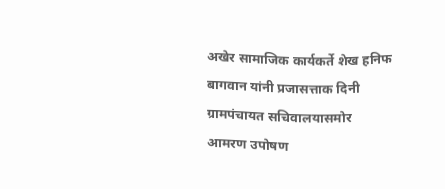अखेर सामाजिक कार्यकर्ते शेख हनिफ बागवान यांनी प्रजासत्ताक दिनी ग्रामपंचायत सचिवालयासमोर आमरण उपोषण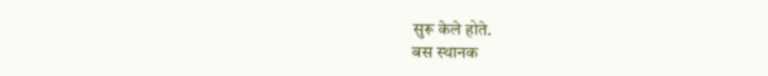सुरू केले होते.
बस स्थानक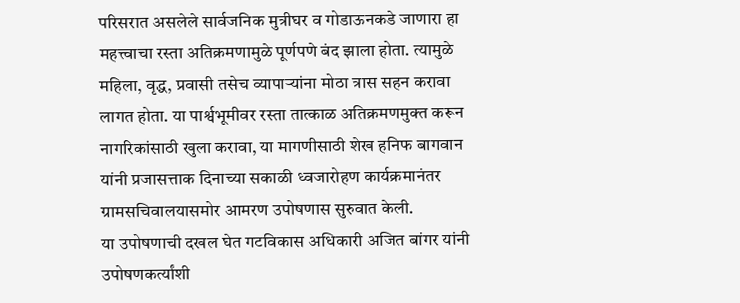परिसरात असलेले सार्वजनिक मुत्रीघर व गोडाऊनकडे जाणारा हा महत्त्वाचा रस्ता अतिक्रमणामुळे पूर्णपणे बंद झाला होता. त्यामुळे महिला, वृद्ध, प्रवासी तसेच व्यापाऱ्यांना मोठा त्रास सहन करावा लागत होता. या पार्श्वभूमीवर रस्ता तात्काळ अतिक्रमणमुक्त करून नागरिकांसाठी खुला करावा, या मागणीसाठी शेख हनिफ बागवान यांनी प्रजासत्ताक दिनाच्या सकाळी ध्वजारोहण कार्यक्रमानंतर ग्रामसचिवालयासमोर आमरण उपोषणास सुरुवात केली.
या उपोषणाची दखल घेत गटविकास अधिकारी अजित बांगर यांनी उपोषणकर्त्यांशी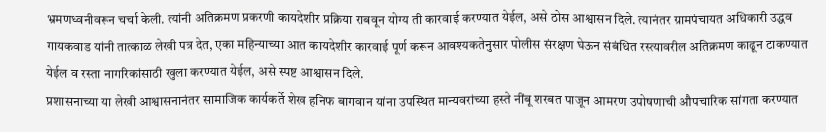भ्रमणध्वनीवरून चर्चा केली. त्यांनी अतिक्रमण प्रकरणी कायदेशीर प्रक्रिया राबवून योग्य ती कारवाई करण्यात येईल, असे ठोस आश्वासन दिले. त्यानंतर ग्रामपंचायत अधिकारी उद्धव गायकवाड यांनी तात्काळ लेखी पत्र देत, एका महिन्याच्या आत कायदेशीर कारवाई पूर्ण करून आवश्यकतेनुसार पोलीस संरक्षण घेऊन संबंधित रस्त्यावरील अतिक्रमण काढून टाकण्यात येईल व रस्ता नागरिकांसाठी खुला करण्यात येईल, असे स्पष्ट आश्वासन दिले.
प्रशासनाच्या या लेखी आश्वासनानंतर सामाजिक कार्यकर्ते शेख हनिफ बागवान यांना उपस्थित मान्यवरांच्या हस्ते नींबू शरबत पाजून आमरण उपोषणाची औपचारिक सांगता करण्यात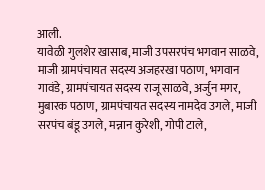आली.
यावेळी गुलशेर खासाब, माजी उपसरपंच भगवान साळवे, माजी ग्रामपंचायत सदस्य अजहरखा पठाण, भगवान गावंडे, ग्रामपंचायत सदस्य राजू साळवे, अर्जुन मगर, मुबारक पठाण, ग्रामपंचायत सदस्य नामदेव उगले, माजी सरपंच बंडू उगले, मन्नान कुरेशी, गोपी टाले,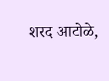शरद आटोळे,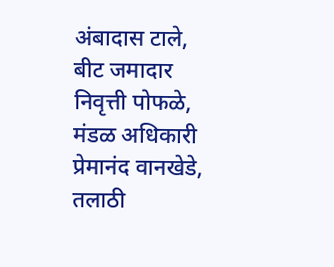अंबादास टाले, बीट जमादार निवृत्ती पोफळे, मंडळ अधिकारी प्रेमानंद वानखेडे, तलाठी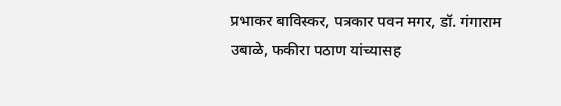प्रभाकर बाविस्कर, पत्रकार पवन मगर, डॉ. गंगाराम उबाळे, फकीरा पठाण यांच्यासह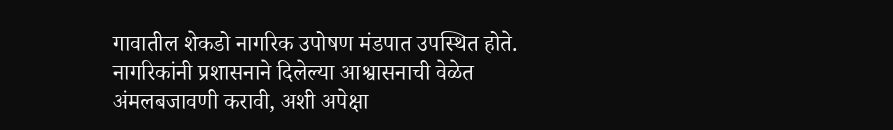गावातील शेकडो नागरिक उपोषण मंडपात उपस्थित होते.
नागरिकांनी प्रशासनाने दिलेल्या आश्वासनाची वेळेत अंमलबजावणी करावी, अशी अपेक्षा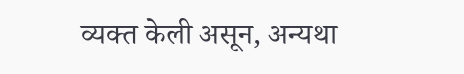व्यक्त केली असून, अन्यथा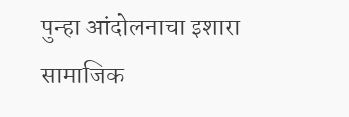पुन्हा आंदोलनाचा इशारा सामाजिक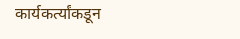कार्यकर्त्यांकडून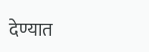देण्यात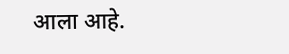आला आहे.